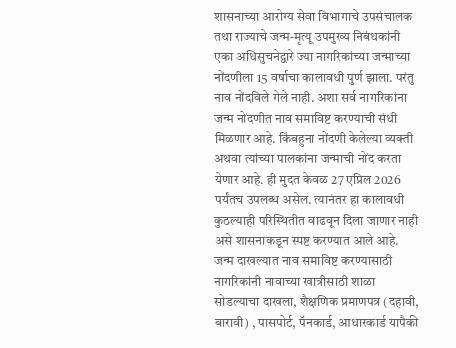शासनाच्या आरोग्य सेवा विभागाचे उपसंचालक तथा राज्याचे जन्म-मृत्यू उपमुख्य निबंधकांनी एका अधिसुचनेद्वारे ज्या नागरिकांच्या जन्माच्या नोंदणीला 15 वर्षाचा कालावधी पुर्ण झाला. परंतु नाव नोंदविले गेले नाही. अशा सर्व नागरिकांना जन्म नोंदणीत नाव समाविष्ट करण्याची संधी मिळणार आहे. किंबहुना नोंदणी केलेल्या व्यक्ती अथवा त्यांच्या पालकांना जन्माची नोंद करता येणार आहे. ही मुदत केवळ 27 एप्रिल 2026 पर्यंतच उपलब्ध असेल. त्यानंतर हा कालावधी कुठल्याही परिस्थितीत वाढवून दिला जाणार नाही असे शासनाकडून स्पष्ट करण्यात आले आहे.
जन्म दाखल्यात नाव समाविष्ट करण्यासाठी नागरिकांनी नावाच्या खात्रीसाठी शाळा सोडल्याचा दाखला, शैक्षणिक प्रमाणपत्र (दहावी, बारावी) , पासपोर्ट, पॅनकार्ड, आधारकार्ड यापैकी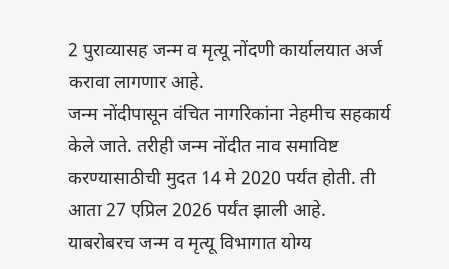2 पुराव्यासह जन्म व मृत्यू नोंदणी कार्यालयात अर्ज करावा लागणार आहे.
जन्म नोंदीपासून वंचित नागरिकांना नेहमीच सहकार्य केले जाते. तरीही जन्म नोंदीत नाव समाविष्ट करण्यासाठीची मुदत 14 मे 2020 पर्यंत होती. ती आता 27 एप्रिल 2026 पर्यंत झाली आहे.
याबरोबरच जन्म व मृत्यू विभागात योग्य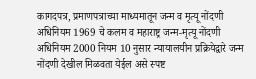कागदपत्र, प्रमाणपत्राच्या माध्यमातून जन्म व मृत्यू नोंदणी अधिनियम 1969 चे कलम व महाराष्ट्र जन्म-मृत्यू नोंदणी अधिनियम 2000 नियम 10 नुसार न्यायालयीन प्रक्रियेद्वारे जन्म नोंदणी देखील मिळवता येईल असे स्पष्ट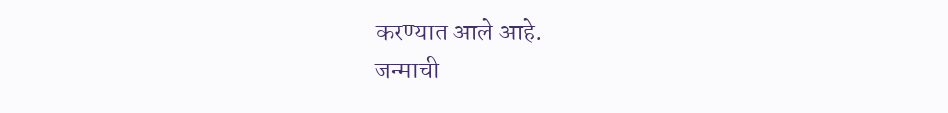करण्यात आले आहे.
जन्माची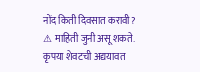नोंद किती दिवसात करावी?
⚠ माहिती जुनी असू शकते. कृपया शेवटची अद्ययावत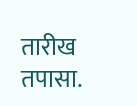तारीख तपासा.